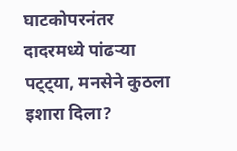घाटकोपरनंतर दादरमध्ये पांढऱ्या पट्ट्या, मनसेने कुठला इशारा दिला?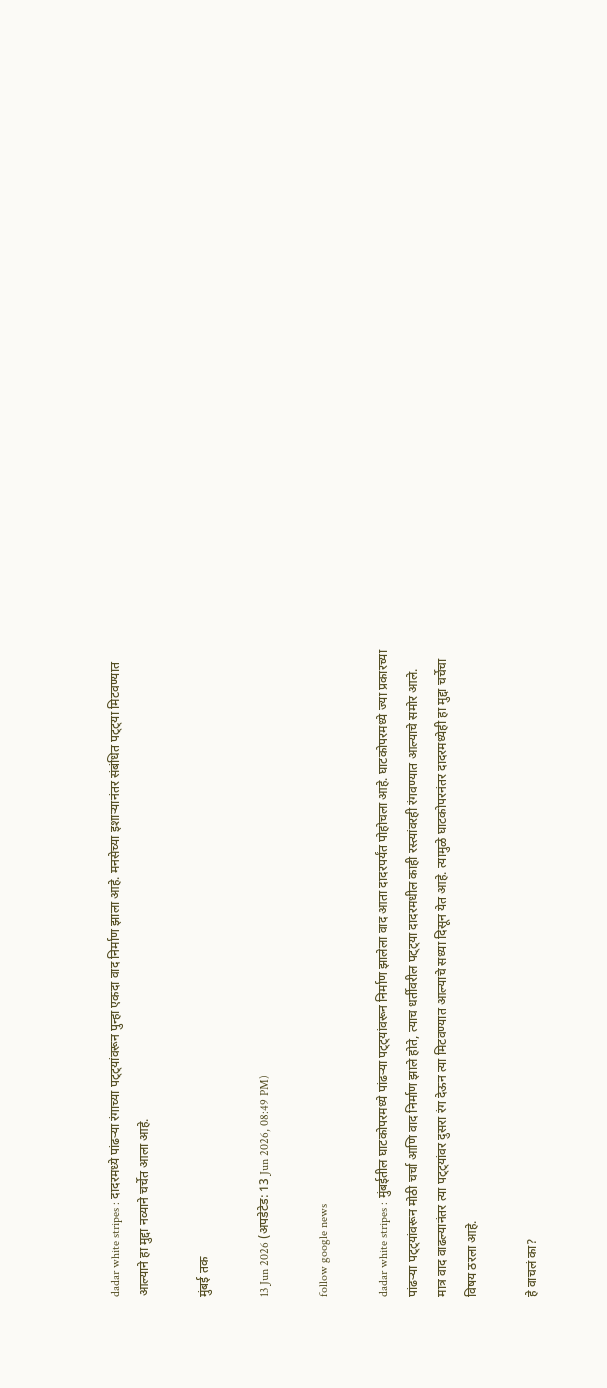dadar white stripes : दादरमध्ये पांढऱ्या रंगाच्या पट्ट्यांवरून पुन्हा एकदा वाद निर्माण झाला आहे. मनसेच्या इशाऱ्यानंतर संबंधित पट्ट्या मिटवण्यात आल्याने हा मुद्दा नव्याने चर्चेत आला आहे.

मुंबई तक

13 Jun 2026 (अपडेटेड: 13 Jun 2026, 08:49 PM)

follow google news

dadar white stripes : मुंबईतील घाटकोपरमध्ये पांढऱ्या पट्ट्यांवरून निर्माण झालेला वाद आता दादरपर्यंत पोहोचला आहे. घाटकोपरमध्ये ज्या प्रकारच्या पांढऱ्या पट्ट्यांवरून मोठी चर्चा आणि वाद निर्माण झाले होते, त्याच धर्तीवरील पट्ट्या दादरमधील काही रस्त्यांवरही रंगवण्यात आल्याचे समोर आले. मात्र वाद वाढल्यानंतर त्या पट्ट्यांवर दुसरा रंग देऊन त्या मिटवण्यात आल्याचे सध्या दिसून येत आहे. त्यामुळे घाटकोपरनंतर दादरमध्येही हा मुद्दा चर्चेचा विषय ठरला आहे.

हे वाचलं का?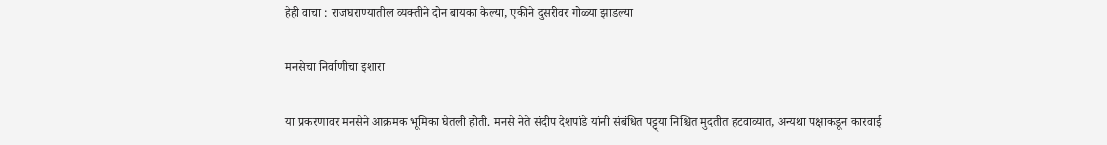हेही वाचा : राजघराण्यातील व्यक्तीने दोन बायका केल्या, एकीने दुसरीवर गोळ्या झाडल्या

मनसेचा निर्वाणीचा इशारा

या प्रकरणावर मनसेने आक्रमक भूमिका घेतली होती. मनसे नेते संदीप देशपांडे यांनी संबंधित पट्ट्या निश्चित मुदतीत हटवाव्यात, अन्यथा पक्षाकडून कारवाई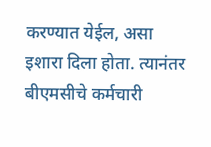करण्यात येईल, असा इशारा दिला होता. त्यानंतर बीएमसीचे कर्मचारी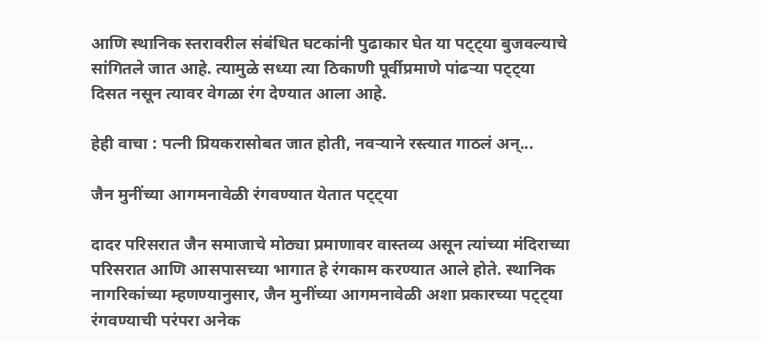आणि स्थानिक स्तरावरील संबंधित घटकांनी पुढाकार घेत या पट्ट्या बुजवल्याचे सांगितले जात आहे. त्यामुळे सध्या त्या ठिकाणी पूर्वीप्रमाणे पांढऱ्या पट्ट्या दिसत नसून त्यावर वेगळा रंग देण्यात आला आहे.

हेही वाचा : पत्नी प्रियकरासोबत जात होती, नवऱ्याने रस्त्यात गाठलं अन्...

जैन मुनींच्या आगमनावेळी रंगवण्यात येतात पट्ट्या

दादर परिसरात जैन समाजाचे मोठ्या प्रमाणावर वास्तव्य असून त्यांच्या मंदिराच्या परिसरात आणि आसपासच्या भागात हे रंगकाम करण्यात आले होते. स्थानिक नागरिकांच्या म्हणण्यानुसार, जैन मुनींच्या आगमनावेळी अशा प्रकारच्या पट्ट्या रंगवण्याची परंपरा अनेक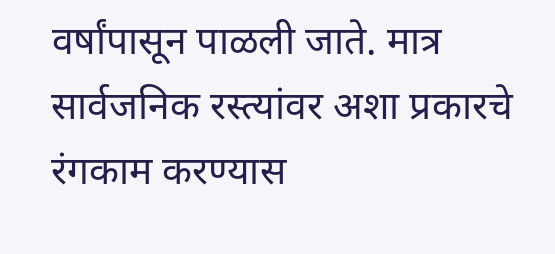वर्षांपासून पाळली जाते. मात्र सार्वजनिक रस्त्यांवर अशा प्रकारचे रंगकाम करण्यास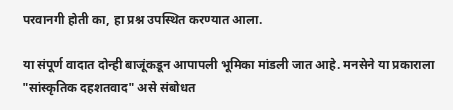परवानगी होती का, हा प्रश्न उपस्थित करण्यात आला.

या संपूर्ण वादात दोन्ही बाजूंकडून आपापली भूमिका मांडली जात आहे. मनसेने या प्रकाराला "सांस्कृतिक दहशतवाद" असे संबोधत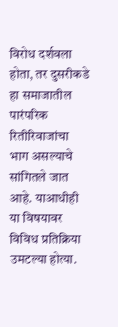विरोध दर्शवला होता, तर दुसरीकडे हा समाजातील पारंपरिक रितीरिवाजांचा भाग असल्याचे सांगितले जात आहे. याआधीही या विषयावर विविध प्रतिक्रिया उमटल्या होत्या.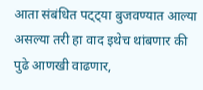आता संबंधित पट्ट्या बुजवण्यात आल्या असल्या तरी हा वाद इथेच थांबणार की पुढे आणखी वाढणार,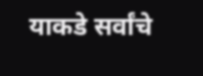याकडे सर्वांचे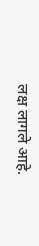लक्ष लागले आहे.